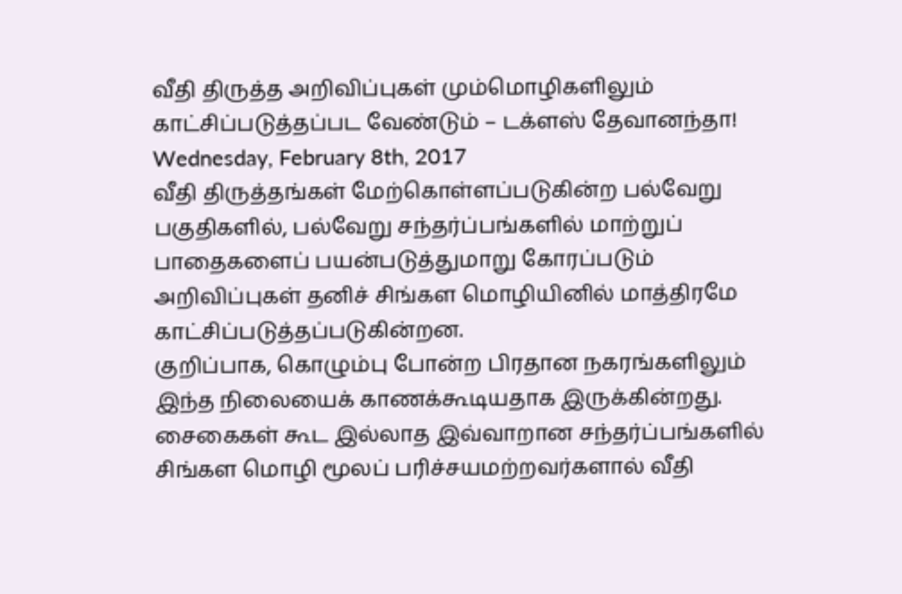வீதி திருத்த அறிவிப்புகள் மும்மொழிகளிலும் காட்சிப்படுத்தப்பட வேண்டும் – டக்ளஸ் தேவானந்தா!
Wednesday, February 8th, 2017
வீதி திருத்தங்கள் மேற்கொள்ளப்படுகின்ற பல்வேறு பகுதிகளில், பல்வேறு சந்தர்ப்பங்களில் மாற்றுப் பாதைகளைப் பயன்படுத்துமாறு கோரப்படும் அறிவிப்புகள் தனிச் சிங்கள மொழியினில் மாத்திரமே காட்சிப்படுத்தப்படுகின்றன.
குறிப்பாக, கொழும்பு போன்ற பிரதான நகரங்களிலும் இந்த நிலையைக் காணக்கூடியதாக இருக்கின்றது. சைகைகள் கூட இல்லாத இவ்வாறான சந்தர்ப்பங்களில் சிங்கள மொழி மூலப் பரிச்சயமற்றவர்களால் வீதி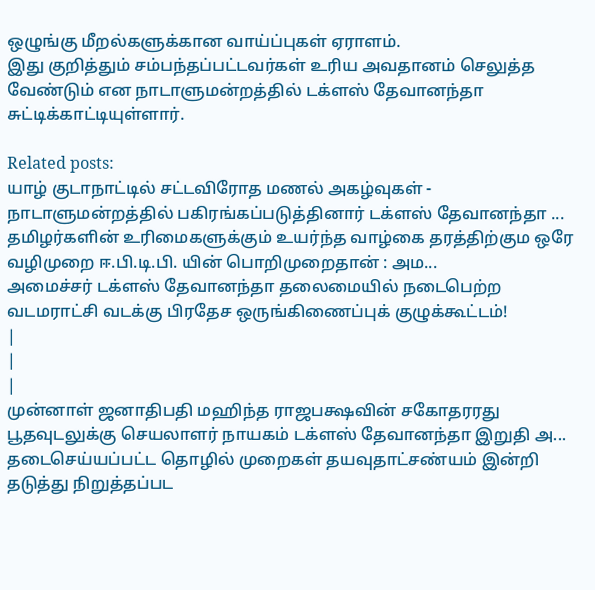ஒழுங்கு மீறல்களுக்கான வாய்ப்புகள் ஏராளம்.
இது குறித்தும் சம்பந்தப்பட்டவர்கள் உரிய அவதானம் செலுத்த வேண்டும் என நாடாளுமன்றத்தில் டக்ளஸ் தேவானந்தா சுட்டிக்காட்டியுள்ளார்.

Related posts:
யாழ் குடாநாட்டில் சட்டவிரோத மணல் அகழ்வுகள் - நாடாளுமன்றத்தில் பகிரங்கப்படுத்தினார் டக்ளஸ் தேவானந்தா ...
தமிழர்களின் உரிமைகளுக்கும் உயர்ந்த வாழ்கை தரத்திற்கும ஒரே வழிமுறை ஈ.பி.டி.பி. யின் பொறிமுறைதான் : அம...
அமைச்சர் டக்ளஸ் தேவானந்தா தலைமையில் நடைபெற்ற வடமராட்சி வடக்கு பிரதேச ஒருங்கிணைப்புக் குழுக்கூட்டம்!
|
|
|
முன்னாள் ஜனாதிபதி மஹிந்த ராஜபக்ஷவின் சகோதரரது பூதவுடலுக்கு செயலாளர் நாயகம் டக்ளஸ் தேவானந்தா இறுதி அ...
தடைசெய்யப்பட்ட தொழில் முறைகள் தயவுதாட்சண்யம் இன்றி தடுத்து நிறுத்தப்பட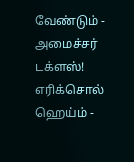வேண்டும் - அமைச்சர் டக்ளஸ்!
எரிக்சொல் ஹெய்ம் -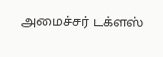அமைச்சர் டக்ளஸ்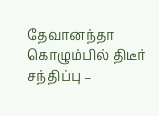தேவானந்தா கொழும்பில் திடீர் சந்திப்பு –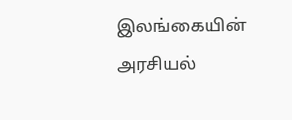இலங்கையின் அரசியல்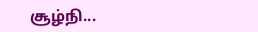சூழ்நி...